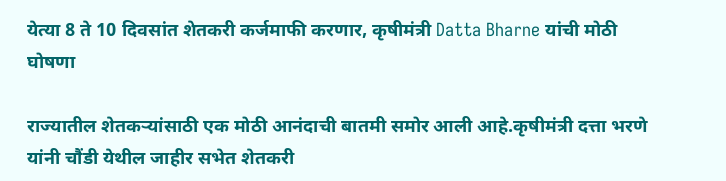येत्या 8 ते 10 दिवसांत शेतकरी कर्जमाफी करणार, कृषीमंत्री Datta Bharne यांची मोठी घोषणा

राज्यातील शेतकऱ्यांसाठी एक मोठी आनंदाची बातमी समोर आली आहे.कृषीमंत्री दत्ता भरणे यांनी चौंडी येथील जाहीर सभेत शेतकरी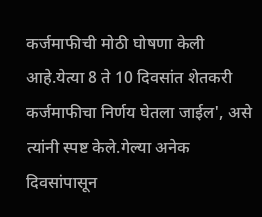कर्जमाफीची मोठी घोषणा केली आहे.येत्या 8 ते 10 दिवसांत शेतकरी कर्जमाफीचा निर्णय घेतला जाईल', असे त्यांनी स्पष्ट केले.गेल्या अनेक दिवसांपासून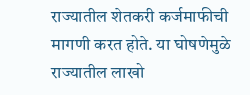राज्यातील शेतकरी कर्जमाफीची मागणी करत होते. या घोषणेमुळे राज्यातील लाखो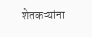शेतकऱ्यांना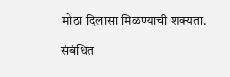मोठा दिलासा मिळण्याची शक्यता.

संबंधित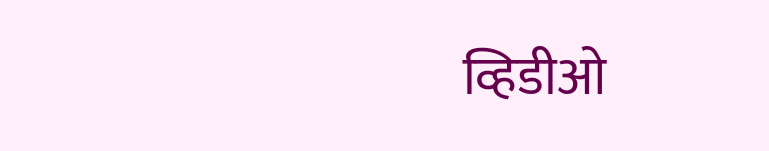व्हिडीओ